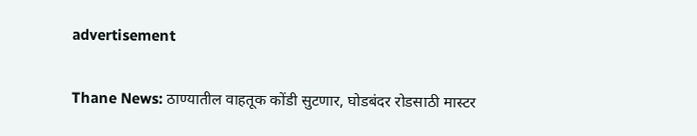advertisement

Thane News: ठाण्यातील वाहतूक कोंडी सुटणार, घोडबंदर रोडसाठी मास्टर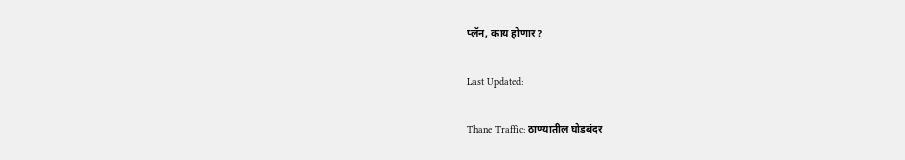प्लॅन, काय होणार?

Last Updated:

Thane Traffic: ठाण्यातील घोडबंदर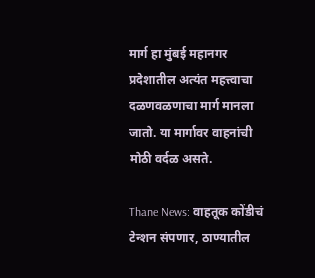मार्ग हा मुंबई महानगर प्रदेशातील अत्यंत महत्त्वाचा दळणवळणाचा मार्ग मानला जातो. या मार्गावर वाहनांची मोठी वर्दळ असते.

Thane News: वाहतूक कोंडीचं टेन्शन संपणार, ठाण्यातील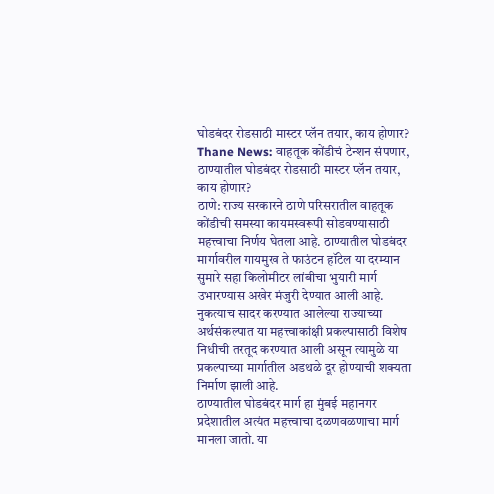घोडबंदर रोडसाठी मास्टर प्लॅन तयार, काय होणार?
Thane News: वाहतूक कोंडीचं टेन्शन संपणार, ठाण्यातील घोडबंदर रोडसाठी मास्टर प्लॅन तयार, काय होणार?
ठाणे: राज्य सरकारने ठाणे परिसरातील वाहतूक कोंडीची समस्या कायमस्वरूपी सोडवण्यासाठी महत्त्वाचा निर्णय घेतला आहे. ठाण्यातील घोडबंदर मार्गावरील गायमुख ते फाउंटन हॉटेल या दरम्यान सुमारे सहा किलोमीटर लांबीचा भुयारी मार्ग उभारण्यास अखेर मंजुरी देण्यात आली आहे. नुकत्याच सादर करण्यात आलेल्या राज्याच्या अर्थसंकल्पात या महत्त्वाकांक्षी प्रकल्पासाठी विशेष निधीची तरतूद करण्यात आली असून त्यामुळे या प्रकल्पाच्या मार्गातील अडथळे दूर होण्याची शक्यता निर्माण झाली आहे.
ठाण्यातील घोडबंदर मार्ग हा मुंबई महानगर प्रदेशातील अत्यंत महत्त्वाचा दळणवळणाचा मार्ग मानला जातो. या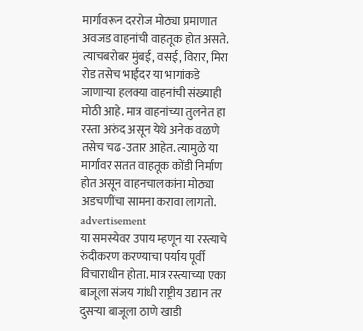मार्गावरून दररोज मोठ्या प्रमाणात अवजड वाहनांची वाहतूक होत असते. त्याचबरोबर मुंबई, वसई, विरार, मिरा रोड तसेच भाईंदर या भागांकडे जाणाऱ्या हलक्या वाहनांची संख्याही मोठी आहे. मात्र वाहनांच्या तुलनेत हा रस्ता अरुंद असून येथे अनेक वळणे तसेच चढ-उतार आहेत. त्यामुळे या मार्गावर सतत वाहतूक कोंडी निर्माण होत असून वाहनचालकांना मोठ्या अडचणींचा सामना करावा लागतो.
advertisement
या समस्येवर उपाय म्हणून या रस्त्याचे रुंदीकरण करण्याचा पर्याय पूर्वी विचाराधीन होता. मात्र रस्त्याच्या एका बाजूला संजय गांधी राष्ट्रीय उद्यान तर दुसऱ्या बाजूला ठाणे खाडी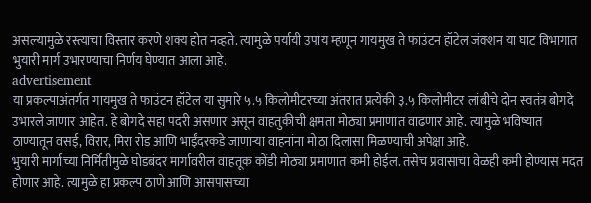असल्यामुळे रस्त्याचा विस्तार करणे शक्य होत नव्हते. त्यामुळे पर्यायी उपाय म्हणून गायमुख ते फाउंटन हॉटेल जंक्शन या घाट विभागात भुयारी मार्ग उभारण्याचा निर्णय घेण्यात आला आहे.
advertisement
या प्रकल्पाअंतर्गत गायमुख ते फाउंटन हॉटेल या सुमारे ५.५ किलोमीटरच्या अंतरात प्रत्येकी ३.५ किलोमीटर लांबीचे दोन स्वतंत्र बोगदे उभारले जाणार आहेत. हे बोगदे सहा पदरी असणार असून वाहतुकीची क्षमता मोठ्या प्रमाणात वाढणार आहे. त्यामुळे भविष्यात ठाण्यातून वसई, विरार, मिरा रोड आणि भाईंदरकडे जाणाऱ्या वाहनांना मोठा दिलासा मिळण्याची अपेक्षा आहे.
भुयारी मार्गाच्या निर्मितीमुळे घोडबंदर मार्गावरील वाहतूक कोंडी मोठ्या प्रमाणात कमी होईल. तसेच प्रवासाचा वेळही कमी होण्यास मदत होणार आहे. त्यामुळे हा प्रकल्प ठाणे आणि आसपासच्या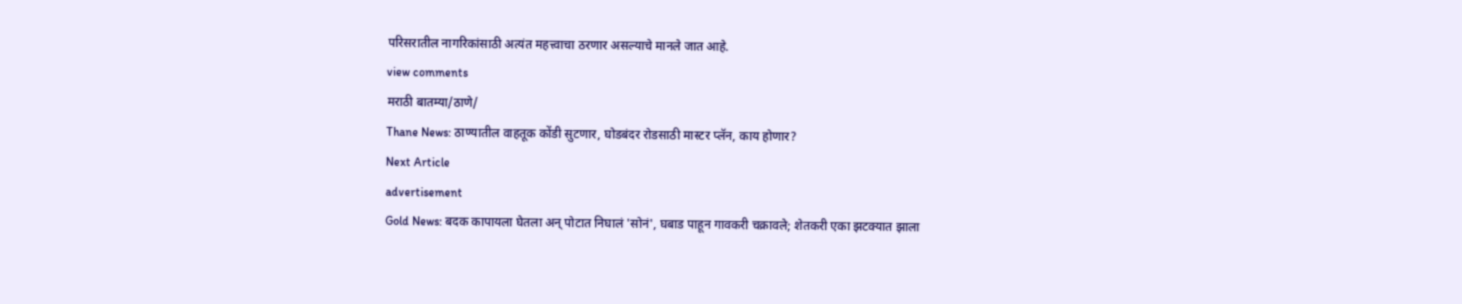परिसरातील नागरिकांसाठी अत्यंत महत्त्वाचा ठरणार असल्याचे मानले जात आहे.
view comments
मराठी बातम्या/ठाणे/
Thane News: ठाण्यातील वाहतूक कोंडी सुटणार, घोडबंदर रोडसाठी मास्टर प्लॅन, काय होणार?
Next Article
advertisement
Gold News: बदक कापायला घेतला अन् पोटात निघालं 'सोनं', घबाड पाहून गावकरी चक्रावले; शेतकरी एका झटक्यात झाला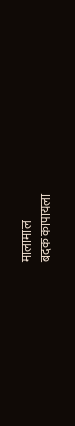मालामाल
बदक कापायला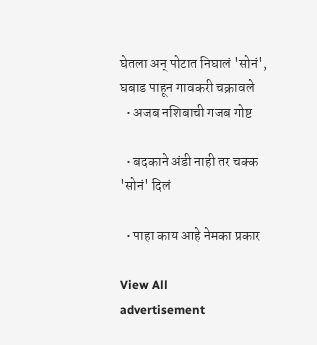घेतला अन् पोटात निघालं 'सोनं', घबाड पाहून गावकरी चक्रावले
  • अजब नशिबाची गजब गोष्ट

  • बदकाने अंडी नाही तर चक्क 'सोनं' दिलं

  • पाहा काय आहे नेमका प्रकार

View All
advertisement